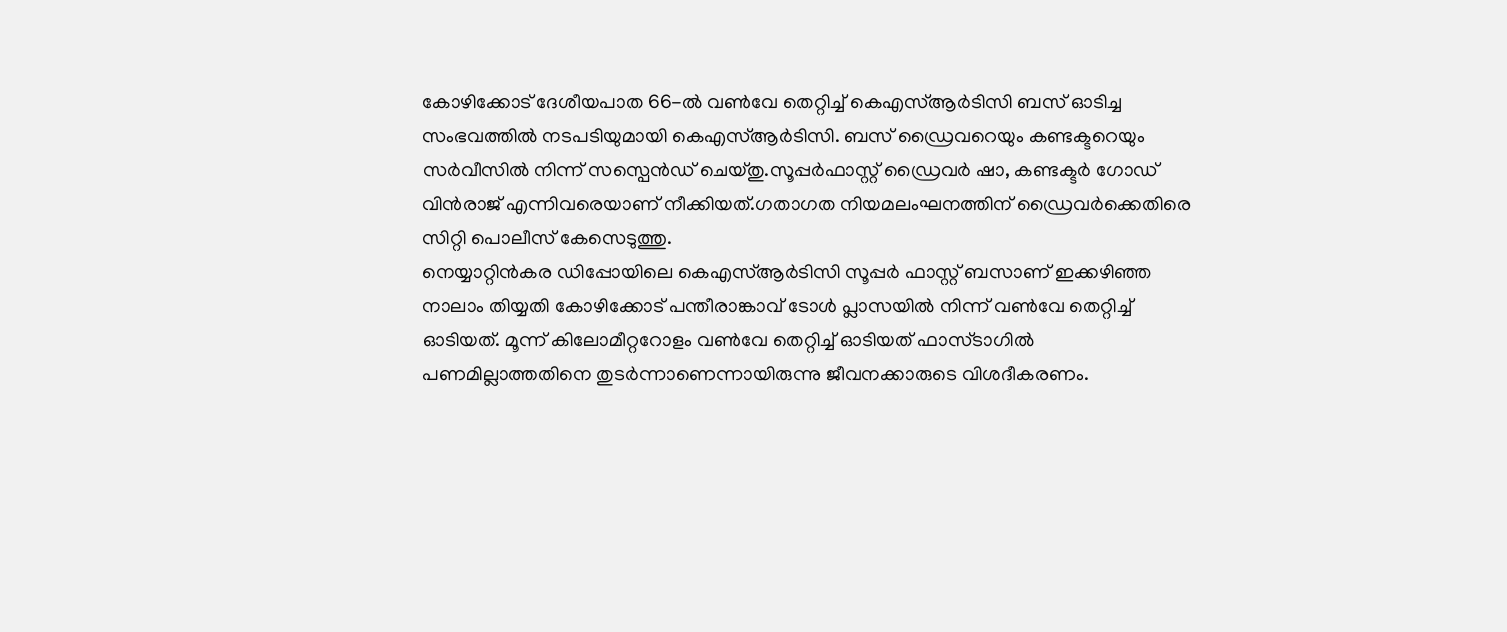കോഴിക്കോട് ദേശീയപാത 66-ൽ വൺവേ തെറ്റിച്ച് കെഎസ്ആർടിസി ബസ് ഓടിച്ച സംഭവത്തിൽ നടപടിയുമായി കെഎസ്ആർടിസി. ബസ് ഡ്രൈവറെയും കണ്ടക്ടറെയും സർവീസിൽ നിന്ന് സസ്പെൻഡ് ചെയ്തു.സൂപ്പർഫാസ്റ്റ് ഡ്രൈവർ ഷാ, കണ്ടക്ടർ ഗോഡ് വിൻരാജ് എന്നിവരെയാണ് നീക്കിയത്.ഗതാഗത നിയമലംഘനത്തിന് ഡ്രൈവർക്കെതിരെ സിറ്റി പൊലീസ് കേസെടുത്തു.
നെയ്യാറ്റിൻകര ഡിപ്പോയിലെ കെഎസ്ആർടിസി സൂപ്പർ ഫാസ്റ്റ് ബസാണ് ഇക്കഴിഞ്ഞ നാലാം തിയ്യതി കോഴിക്കോട് പന്തീരാങ്കാവ് ടോൾ പ്ലാസയിൽ നിന്ന് വൺവേ തെറ്റിച്ച് ഓടിയത്. മൂന്ന് കിലോമീറ്ററോളം വൺവേ തെറ്റിച്ച് ഓടിയത് ഫാസ്ടാഗിൽ പണമില്ലാത്തതിനെ തുടർന്നാണെന്നായിരുന്നു ജീവനക്കാരുടെ വിശദീകരണം.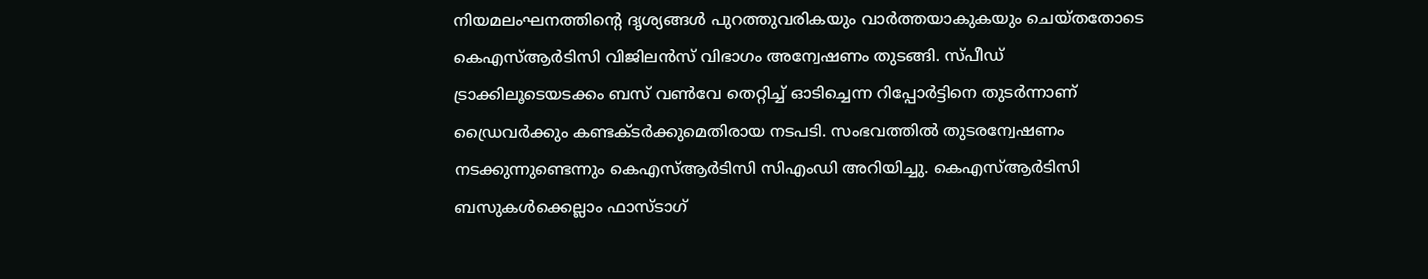നിയമലംഘനത്തിന്റെ ദൃശ്യങ്ങൾ പുറത്തുവരികയും വാർത്തയാകുകയും ചെയ്തതോടെ കെഎസ്ആർടിസി വിജിലൻസ് വിഭാഗം അന്വേഷണം തുടങ്ങി. സ്പീഡ് ട്രാക്കിലൂടെയടക്കം ബസ് വൺവേ തെറ്റിച്ച് ഓടിച്ചെന്ന റിപ്പോർട്ടിനെ തുടർന്നാണ് ഡ്രൈവർക്കും കണ്ടക്ടർക്കുമെതിരായ നടപടി. സംഭവത്തിൽ തുടരന്വേഷണം നടക്കുന്നുണ്ടെന്നും കെഎസ്ആർടിസി സിഎംഡി അറിയിച്ചു. കെഎസ്ആർടിസി ബസുകൾക്കെല്ലാം ഫാസ്ടാഗ്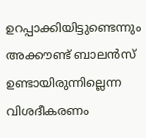ഉറപ്പാക്കിയിട്ടുണ്ടെന്നും അക്കൗണ്ട് ബാലൻസ് ഉണ്ടായിരുന്നില്ലെന്ന വിശദീകരണം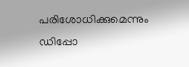പരിശോധിക്കുമെന്നും ഡിപ്പോ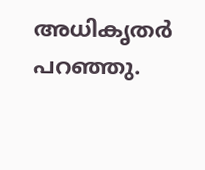അധികൃതർ പറഞ്ഞു.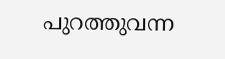പുറത്തുവന്ന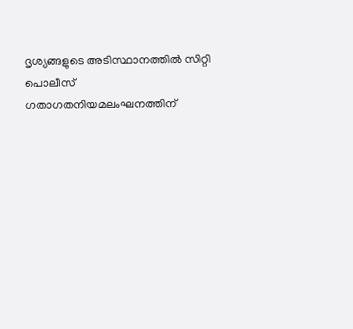ദൃശ്യങ്ങളുടെ അടിസ്ഥാനത്തിൽ സിറ്റി പൊലീസ് ഗതാഗതനിയമലംഘനത്തിന്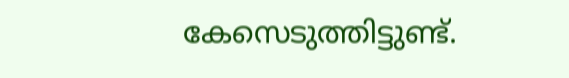കേസെടുത്തിട്ടുണ്ട്.